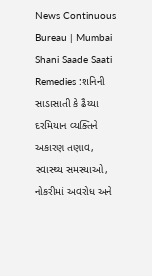News Continuous Bureau | Mumbai Shani Saade Saati Remedies :શનિની સાડાસાતી કે ઢૈય્યા દરમિયાન વ્યક્તિને અકારણ તણાવ, સ્વાસ્થ્ય સમસ્યાઓ, નોકરીમાં અવરોધ અને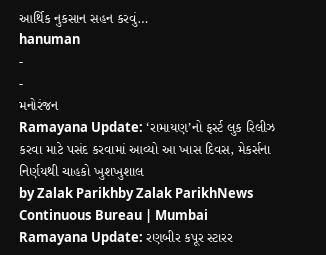આર્થિક નુકસાન સહન કરવું…
hanuman
-
-
મનોરંજન
Ramayana Update: ‘રામાયણ’નો ફર્સ્ટ લુક રિલીઝ કરવા માટે પસંદ કરવામાં આવ્યો આ ખાસ દિવસ, મેકર્સના નિર્ણયથી ચાહકો ખુશખુશાલ
by Zalak Parikhby Zalak ParikhNews Continuous Bureau | Mumbai Ramayana Update: રણબીર કપૂર સ્ટારર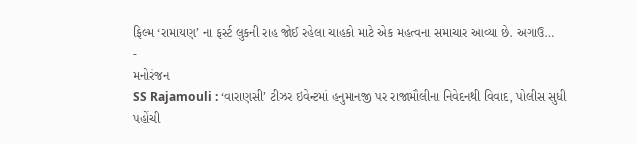ફિલ્મ ‘રામાયણ’ ના ફર્સ્ટ લુકની રાહ જોઈ રહેલા ચાહકો માટે એક મહત્વના સમાચાર આવ્યા છે. અગાઉ…
-
મનોરંજન
SS Rajamouli : ‘વારાણસી’ ટીઝર ઇવેન્ટમાં હનુમાનજી પર રાજામૌલીના નિવેદનથી વિવાદ, પોલીસ સુધી પહોંચી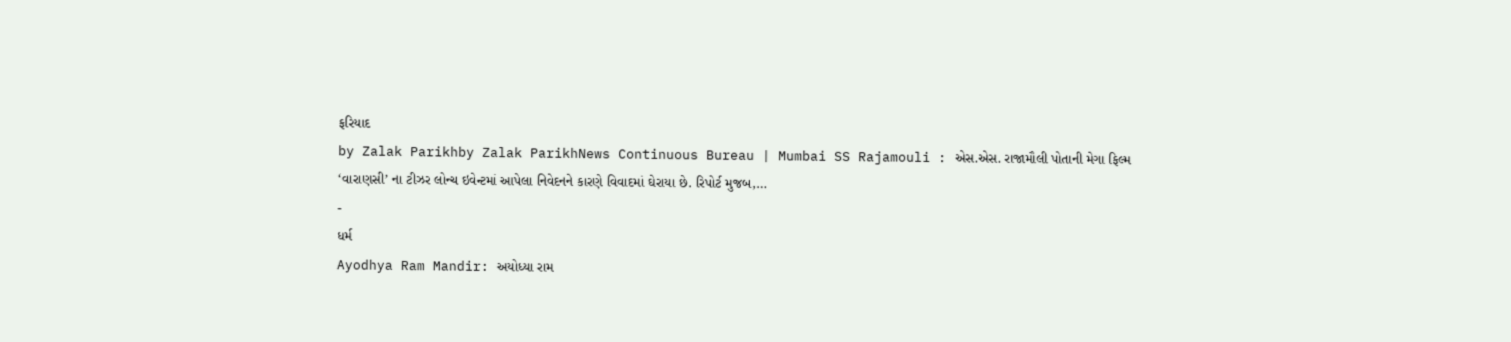ફરિયાદ
by Zalak Parikhby Zalak ParikhNews Continuous Bureau | Mumbai SS Rajamouli : એસ.એસ. રાજામૌલી પોતાની મેગા ફિલ્મ ‘વારાણસી’ ના ટીઝર લોન્ચ ઇવેન્ટમાં આપેલા નિવેદનને કારણે વિવાદમાં ઘેરાયા છે. રિપોર્ટ મુજબ,…
-
ધર્મ
Ayodhya Ram Mandir: અયોધ્યા રામ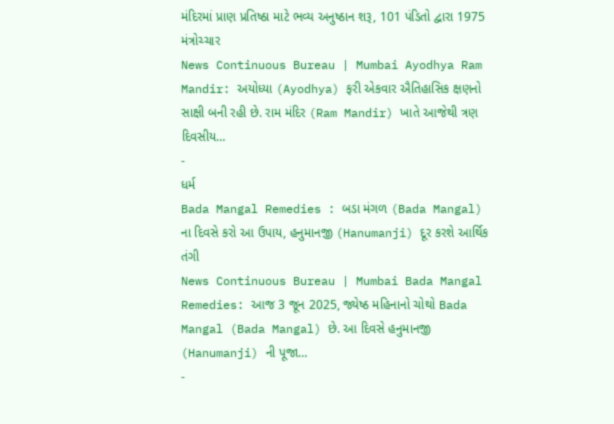મંદિરમાં પ્રાણ પ્રતિષ્ઠા માટે ભવ્ય અનુષ્ઠાન શરૂ, 101 પંડિતો દ્વારા 1975 મંત્રોચ્ચાર
News Continuous Bureau | Mumbai Ayodhya Ram Mandir: અયોધ્યા (Ayodhya) ફરી એકવાર ઐતિહાસિક ક્ષણનો સાક્ષી બની રહી છે. રામ મંદિર (Ram Mandir) ખાતે આજેથી ત્રણ દિવસીય…
-
ધર્મ
Bada Mangal Remedies : બડા મંગળ (Bada Mangal) ના દિવસે કરો આ ઉપાય, હનુમાનજી (Hanumanji) દૂર કરશે આર્થિક તંગી
News Continuous Bureau | Mumbai Bada Mangal Remedies: આજ 3 જૂન 2025, જ્યેષ્ઠ મહિનાનો ચોથો Bada Mangal (Bada Mangal) છે. આ દિવસે હનુમાનજી (Hanumanji) ની પૂજા…
-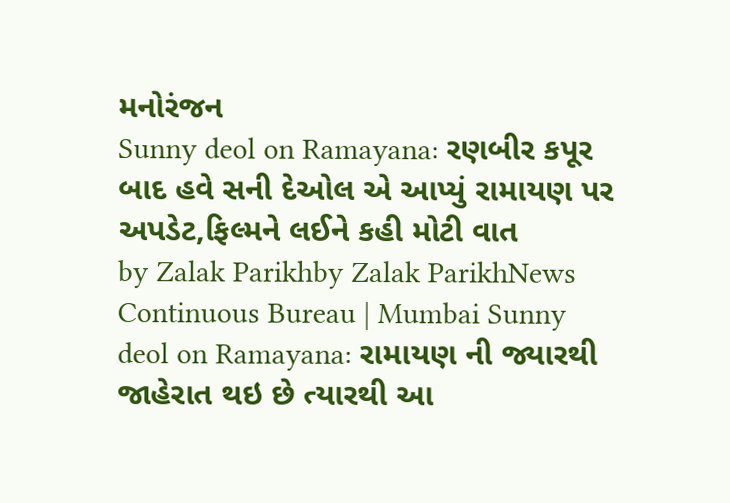મનોરંજન
Sunny deol on Ramayana: રણબીર કપૂર બાદ હવે સની દેઓલ એ આપ્યું રામાયણ પર અપડેટ,ફિલ્મને લઈને કહી મોટી વાત
by Zalak Parikhby Zalak ParikhNews Continuous Bureau | Mumbai Sunny deol on Ramayana: રામાયણ ની જ્યારથી જાહેરાત થઇ છે ત્યારથી આ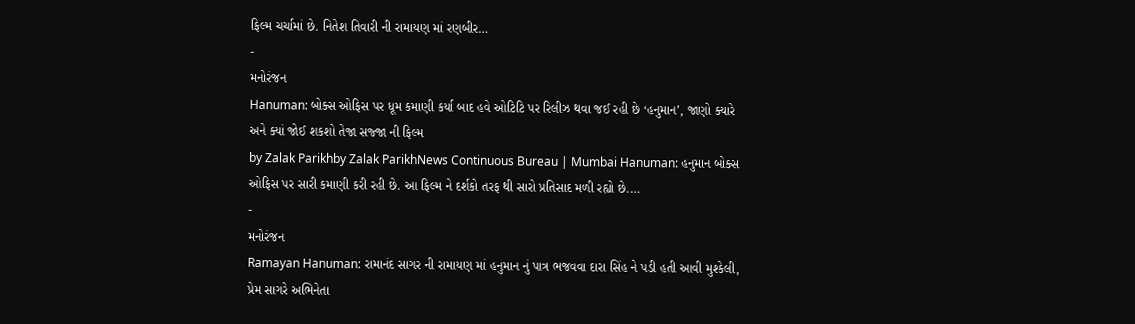ફિલ્મ ચર્ચામાં છે. નિતેશ તિવારી ની રામાયણ માં રણબીર…
-
મનોરંજન
Hanuman: બોક્સ ઓફિસ પર ધૂમ કમાણી કર્યા બાદ હવે ઓટિટિ પર રિલીઝ થવા જઈ રહી છે ‘હનુમાન’, જાણો ક્યારે અને ક્યાં જોઈ શકશો તેજા સજ્જા ની ફિલ્મ
by Zalak Parikhby Zalak ParikhNews Continuous Bureau | Mumbai Hanuman: હનુમાન બોક્સ ઓફિસ પર સારી કમાણી કરી રહી છે. આ ફિલ્મ ને દર્શકો તરફ થી સારો પ્રતિસાદ મળી રહ્યો છે.…
-
મનોરંજન
Ramayan Hanuman: રામાનંદ સાગર ની રામાયણ માં હનુમાન નું પાત્ર ભજવવા દારા સિંહ ને પડી હતી આવી મુશ્કેલી, પ્રેમ સાગરે અભિનેતા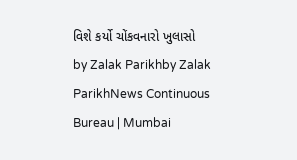વિશે કર્યો ચોંકવનારો ખુલાસો
by Zalak Parikhby Zalak ParikhNews Continuous Bureau | Mumbai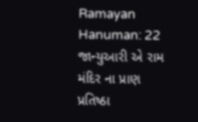Ramayan Hanuman: 22 જાન્યુઆરી એ રામ મંદિર ના પ્રાણ પ્રતિષ્ઠા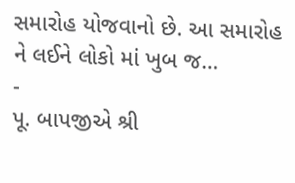સમારોહ યોજવાનો છે. આ સમારોહ ને લઈને લોકો માં ખુબ જ…
-
પૂ. બાપજીએ શ્રી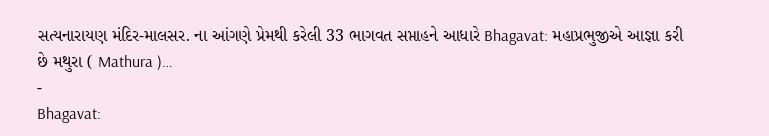સત્યનારાયણ મંદિર-માલસર. ના આંગણે પ્રેમથી કરેલી 33 ભાગવત સપ્તાહને આધારે Bhagavat: મહાપ્રભુજીએ આજ્ઞા કરી છે મથુરા ( Mathura )…
-
Bhagavat: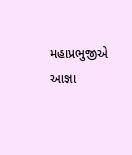મહાપ્રભુજીએ આજ્ઞા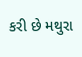કરી છે મથુરા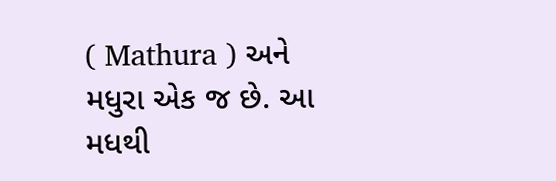( Mathura ) અને મધુરા એક જ છે. આ મધથી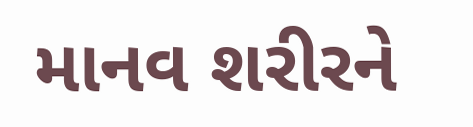માનવ શરીરને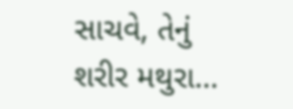સાચવે, તેનું શરીર મથુરા…